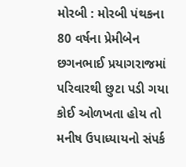મોરબી : મોરબી પંથકના 80 વર્ષના પ્રેમીબેન છગનભાઈ પ્રયાગરાજમાં પરિવારથી છુટા પડી ગયા કોઈ ઓળખતા હોય તો મનીષ ઉપાધ્યાયનો સંપર્ક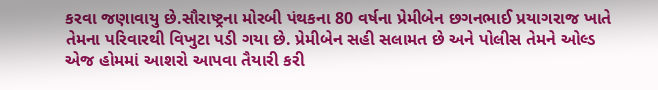કરવા જણાવાયુ છે.સૌરાષ્ટ્રના મોરબી પંથકના 80 વર્ષના પ્રેમીબેન છગનભાઈ પ્રયાગરાજ ખાતે તેમના પરિવારથી વિખુટા પડી ગયા છે. પ્રેમીબેન સહી સલામત છે અને પોલીસ તેમને ઓલ્ડ એજ હોમમાં આશરો આપવા તૈયારી કરી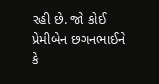રહી છે. જો કોઈ પ્રેમીબેન છગનભાઈને કે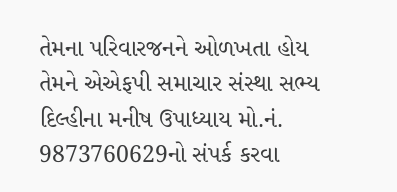તેમના પરિવારજનને ઓળખતા હોય તેમને એએફપી સમાચાર સંસ્થા સભ્ય દિલ્હીના મનીષ ઉપાધ્યાય મો.નં. 9873760629નો સંપર્ક કરવા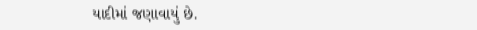યાદીમાં જણાવાયું છે.